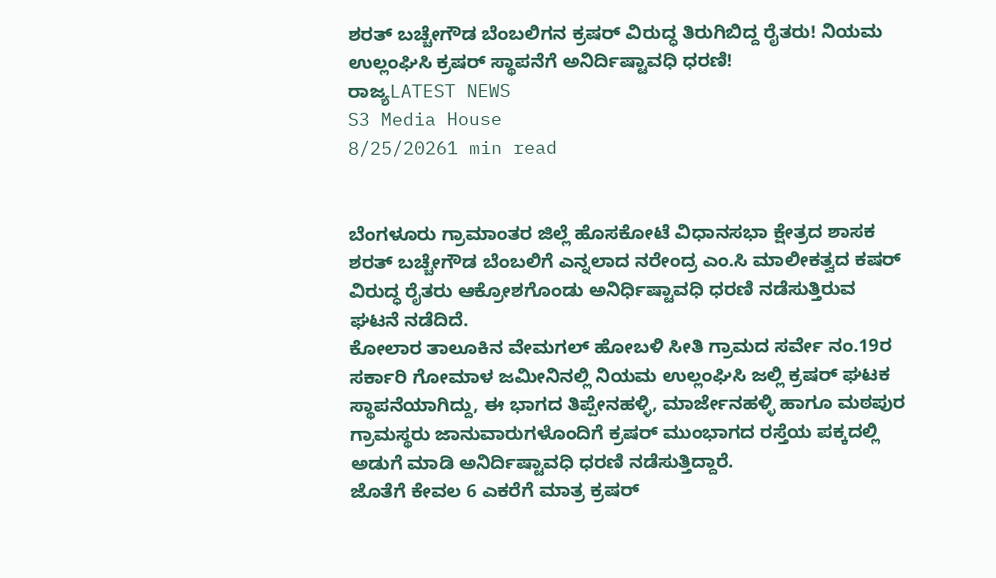ಶರತ್ ಬಚ್ಚೇಗೌಡ ಬೆಂಬಲಿಗನ ಕ್ರಷರ್ ವಿರುದ್ಧ ತಿರುಗಿಬಿದ್ದ ರೈತರು! ನಿಯಮ ಉಲ್ಲಂಘಿಸಿ ಕ್ರಷರ್ ಸ್ಥಾಪನೆಗೆ ಅನಿರ್ದಿಷ್ಟಾವಧಿ ಧರಣಿ!
ರಾಜ್ಯLATEST NEWS
S3 Media House
8/25/20261 min read


ಬೆಂಗಳೂರು ಗ್ರಾಮಾಂತರ ಜಿಲ್ಲೆ ಹೊಸಕೋಟೆ ವಿಧಾನಸಭಾ ಕ್ಷೇತ್ರದ ಶಾಸಕ ಶರತ್ ಬಚ್ಚೇಗೌಡ ಬೆಂಬಲಿಗೆ ಎನ್ನಲಾದ ನರೇಂದ್ರ ಎಂ.ಸಿ ಮಾಲೀಕತ್ವದ ಕಷರ್ ವಿರುದ್ಧ ರೈತರು ಆಕ್ರೋಶಗೊಂಡು ಅನಿರ್ಧಿಷ್ಟಾವಧಿ ಧರಣಿ ನಡೆಸುತ್ತಿರುವ ಘಟನೆ ನಡೆದಿದೆ.
ಕೋಲಾರ ತಾಲೂಕಿನ ವೇಮಗಲ್ ಹೋಬಳಿ ಸೀತಿ ಗ್ರಾಮದ ಸರ್ವೇ ನಂ.19ರ ಸರ್ಕಾರಿ ಗೋಮಾಳ ಜಮೀನಿನಲ್ಲಿ ನಿಯಮ ಉಲ್ಲಂಘಿಸಿ ಜಲ್ಲಿ ಕ್ರಷರ್ ಘಟಕ ಸ್ಥಾಪನೆಯಾಗಿದ್ದು, ಈ ಭಾಗದ ತಿಪ್ಪೇನಹಳ್ಳಿ, ಮಾರ್ಜೇನಹಳ್ಳಿ ಹಾಗೂ ಮಠಪುರ ಗ್ರಾಮಸ್ಥರು ಜಾನುವಾರುಗಳೊಂದಿಗೆ ಕ್ರಷರ್ ಮುಂಭಾಗದ ರಸ್ತೆಯ ಪಕ್ಕದಲ್ಲಿ ಅಡುಗೆ ಮಾಡಿ ಅನಿರ್ದಿಷ್ಟಾವಧಿ ಧರಣಿ ನಡೆಸುತ್ತಿದ್ದಾರೆ.
ಜೊತೆಗೆ ಕೇವಲ 6 ಎಕರೆಗೆ ಮಾತ್ರ ಕ್ರಷರ್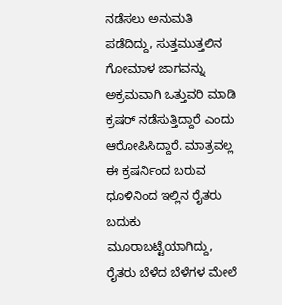ನಡೆಸಲು ಅನುಮತಿ ಪಡೆದಿದ್ದು, ಸುತ್ತಮುತ್ತಲಿನ ಗೋಮಾಳ ಜಾಗವನ್ನು ಅಕ್ರಮವಾಗಿ ಒತ್ತುವರಿ ಮಾಡಿ ಕ್ರಷರ್ ನಡೆಸುತ್ತಿದ್ದಾರೆ ಎಂದು ಆರೋಪಿಸಿದ್ದಾರೆ. ಮಾತ್ರವಲ್ಲ ಈ ಕ್ರಷರ್ನಿಂದ ಬರುವ ಧೂಳಿನಿಂದ ಇಲ್ಲಿನ ರೈತರು ಬದುಕು ಮೂರಾಬಟ್ಟೆಯಾಗಿದ್ದು, ರೈತರು ಬೆಳೆದ ಬೆಳೆಗಳ ಮೇಲೆ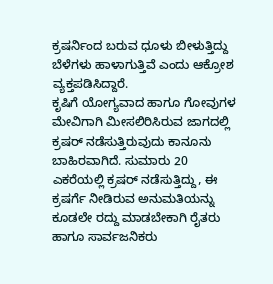ಕ್ರಷರ್ನಿಂದ ಬರುವ ಧೂಳು ಬೀಳುತ್ತಿದ್ದು ಬೆಳೆಗಳು ಹಾಳಾಗುತ್ತಿವೆ ಎಂದು ಆಕ್ರೋಶ ವ್ಯಕ್ತಪಡಿಸಿದ್ದಾರೆ.
ಕೃಷಿಗೆ ಯೋಗ್ಯವಾದ ಹಾಗೂ ಗೋವುಗಳ ಮೇವಿಗಾಗಿ ಮೀಸಲಿರಿಸಿರುವ ಜಾಗದಲ್ಲಿ ಕ್ರಷರ್ ನಡೆಸುತ್ತಿರುವುದು ಕಾನೂನು ಬಾಹಿರವಾಗಿದೆ. ಸುಮಾರು 20 ಎಕರೆಯಲ್ಲಿ ಕ್ರಷರ್ ನಡೆಸುತ್ತಿದ್ದು, ಈ ಕ್ರಷರ್ಗೆ ನೀಡಿರುವ ಅನುಮತಿಯನ್ನು ಕೂಡಲೇ ರದ್ದು ಮಾಡಬೇಕಾಗಿ ರೈತರು ಹಾಗೂ ಸಾರ್ವಜನಿಕರು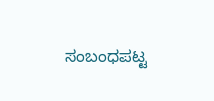ಸಂಬಂಧಪಟ್ಟ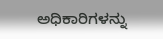ಅಧಿಕಾರಿಗಳನ್ನು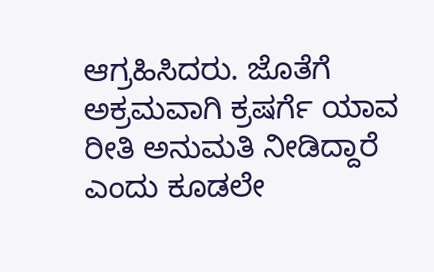ಆಗ್ರಹಿಸಿದರು. ಜೊತೆಗೆ ಅಕ್ರಮವಾಗಿ ಕ್ರಷರ್ಗೆ ಯಾವ ರೀತಿ ಅನುಮತಿ ನೀಡಿದ್ದಾರೆ ಎಂದು ಕೂಡಲೇ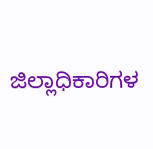ಜಿಲ್ಲಾಧಿಕಾರಿಗಳ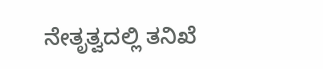ನೇತೃತ್ವದಲ್ಲಿ ತನಿಖೆ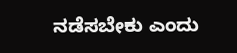ನಡೆಸಬೇಕು ಎಂದು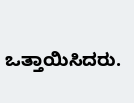ಒತ್ತಾಯಿಸಿದರು.